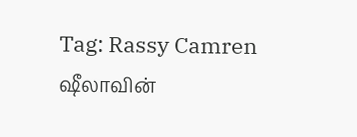Tag: Rassy Camren
ஷீலாவின்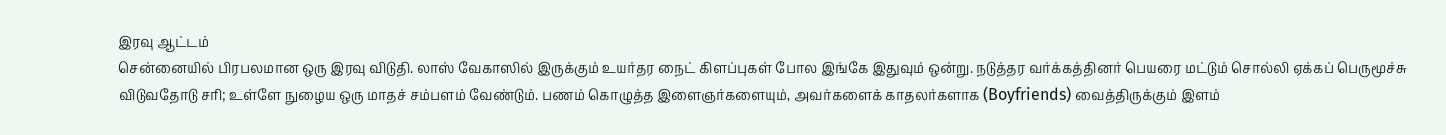இரவு ஆட்டம்
சென்னையில் பிரபலமான ஒரு இரவு விடுதி. லாஸ் வேகாஸில் இருக்கும் உயர்தர நைட் கிளப்புகள் போல இங்கே இதுவும் ஒன்று. நடுத்தர வர்க்கத்தினர் பெயரை மட்டும் சொல்லி ஏக்கப் பெருமூச்சு விடுவதோடு சரி; உள்ளே நுழைய ஒரு மாதச் சம்பளம் வேண்டும். பணம் கொழுத்த இளைஞர்களையும், அவர்களைக் காதலர்களாக (Boyfriends) வைத்திருக்கும் இளம்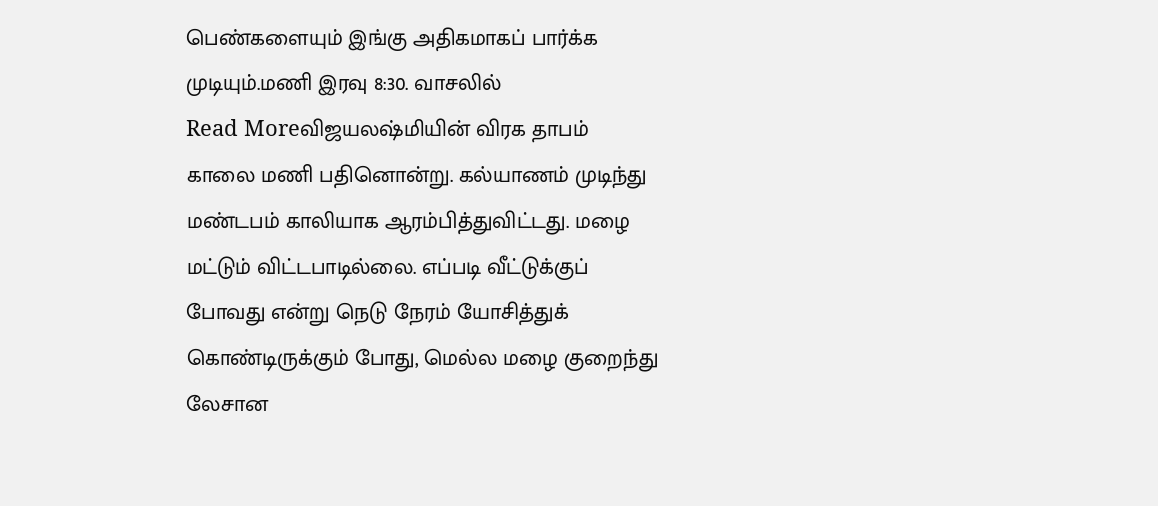பெண்களையும் இங்கு அதிகமாகப் பார்க்க முடியும்.மணி இரவு 8:30. வாசலில்
Read Moreவிஜயலஷ்மியின் விரக தாபம்
காலை மணி பதினொன்று. கல்யாணம் முடிந்து மண்டபம் காலியாக ஆரம்பித்துவிட்டது. மழை மட்டும் விட்டபாடில்லை. எப்படி வீட்டுக்குப் போவது என்று நெடு நேரம் யோசித்துக் கொண்டிருக்கும் போது, மெல்ல மழை குறைந்து லேசான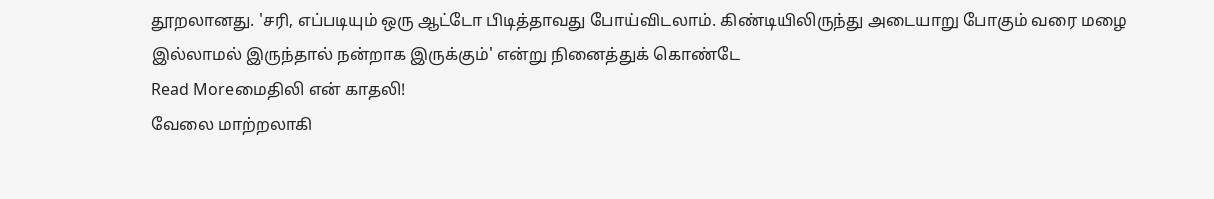தூறலானது. 'சரி, எப்படியும் ஒரு ஆட்டோ பிடித்தாவது போய்விடலாம். கிண்டியிலிருந்து அடையாறு போகும் வரை மழை இல்லாமல் இருந்தால் நன்றாக இருக்கும்' என்று நினைத்துக் கொண்டே
Read Moreமைதிலி என் காதலி!
வேலை மாற்றலாகி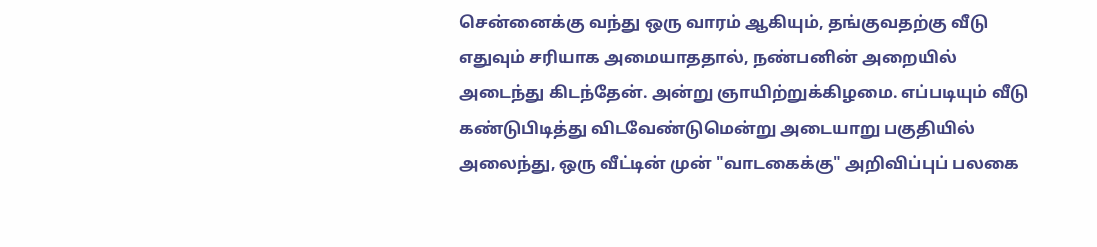சென்னைக்கு வந்து ஒரு வாரம் ஆகியும், தங்குவதற்கு வீடு எதுவும் சரியாக அமையாததால், நண்பனின் அறையில் அடைந்து கிடந்தேன். அன்று ஞாயிற்றுக்கிழமை. எப்படியும் வீடு கண்டுபிடித்து விடவேண்டுமென்று அடையாறு பகுதியில் அலைந்து, ஒரு வீட்டின் முன் "வாடகைக்கு" அறிவிப்புப் பலகை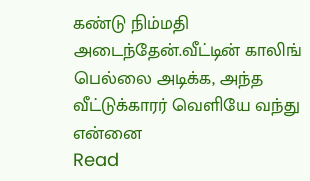கண்டு நிம்மதி அடைந்தேன்.வீட்டின் காலிங் பெல்லை அடிக்க, அந்த வீட்டுக்காரர் வெளியே வந்து என்னை
Read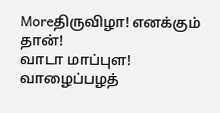Moreதிருவிழா! எனக்கும் தான்!
வாடா மாப்புள! வாழைப்பழத்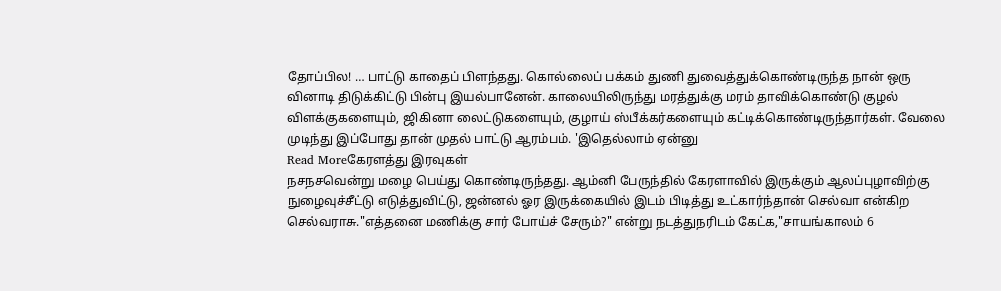தோப்பில! … பாட்டு காதைப் பிளந்தது. கொல்லைப் பக்கம் துணி துவைத்துக்கொண்டிருந்த நான் ஒரு வினாடி திடுக்கிட்டு பின்பு இயல்பானேன். காலையிலிருந்து மரத்துக்கு மரம் தாவிக்கொண்டு குழல் விளக்குகளையும், ஜிகினா லைட்டுகளையும், குழாய் ஸ்பீக்கர்களையும் கட்டிக்கொண்டிருந்தார்கள். வேலை முடிந்து இப்போது தான் முதல் பாட்டு ஆரம்பம். 'இதெல்லாம் ஏன்னு
Read Moreகேரளத்து இரவுகள்
நசநசவென்று மழை பெய்து கொண்டிருந்தது. ஆம்னி பேருந்தில் கேரளாவில் இருக்கும் ஆலப்புழாவிற்கு நுழைவுச்சீட்டு எடுத்துவிட்டு, ஜன்னல் ஓர இருக்கையில் இடம் பிடித்து உட்கார்ந்தான் செல்வா என்கிற செல்வராசு."எத்தனை மணிக்கு சார் போய்ச் சேரும்?" என்று நடத்துநரிடம் கேட்க,"சாயங்காலம் 6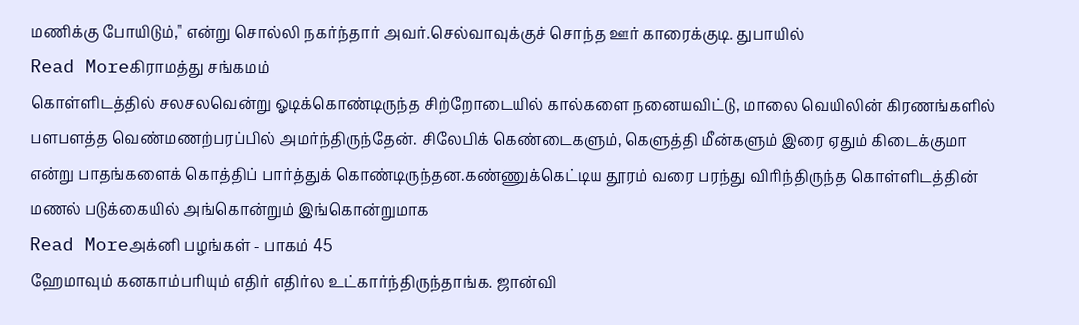மணிக்கு போயிடும்," என்று சொல்லி நகர்ந்தார் அவர்.செல்வாவுக்குச் சொந்த ஊர் காரைக்குடி. துபாயில்
Read Moreகிராமத்து சங்கமம்
கொள்ளிடத்தில் சலசலவென்று ஓடிக்கொண்டிருந்த சிற்றோடையில் கால்களை நனையவிட்டு, மாலை வெயிலின் கிரணங்களில் பளபளத்த வெண்மணற்பரப்பில் அமர்ந்திருந்தேன். சிலேபிக் கெண்டைகளும், கெளுத்தி மீன்களும் இரை ஏதும் கிடைக்குமா என்று பாதங்களைக் கொத்திப் பார்த்துக் கொண்டிருந்தன.கண்ணுக்கெட்டிய தூரம் வரை பரந்து விரிந்திருந்த கொள்ளிடத்தின் மணல் படுக்கையில் அங்கொன்றும் இங்கொன்றுமாக
Read Moreஅக்னி பழங்கள் - பாகம் 45
ஹேமாவும் கனகாம்பரியும் எதிர் எதிர்ல உட்கார்ந்திருந்தாங்க. ஜான்வி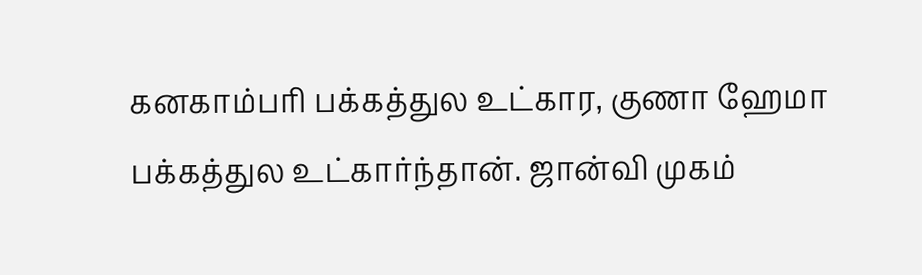கனகாம்பரி பக்கத்துல உட்கார, குணா ஹேமா பக்கத்துல உட்கார்ந்தான். ஜான்வி முகம்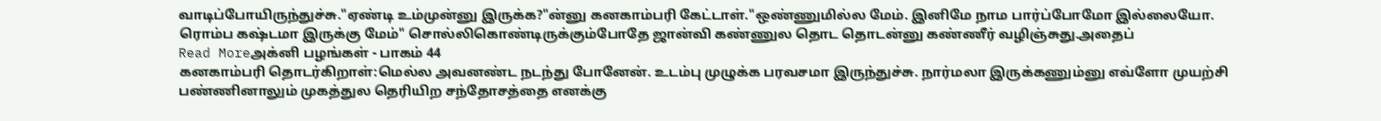வாடிப்போயிருந்துச்சு."ஏண்டி உம்முன்னு இருக்க?"ன்னு கனகாம்பரி கேட்டாள்."ஒண்ணுமில்ல மேம். இனிமே நாம பார்ப்போமோ இல்லையோ. ரொம்ப கஷ்டமா இருக்கு மேம்" சொல்லிகொண்டிருக்கும்போதே ஜான்வி கண்ணுல தொட தொடன்னு கண்ணீர் வழிஞ்சுது.அதைப்
Read Moreஅக்னி பழங்கள் - பாகம் 44
கனகாம்பரி தொடர்கிறாள்:மெல்ல அவனண்ட நடந்து போனேன். உடம்பு முழுக்க பரவசமா இருந்துச்சு. நார்மலா இருக்கணும்னு எவ்ளோ முயற்சி பண்ணினாலும் முகத்துல தெரியிற சந்தோசத்தை எனக்கு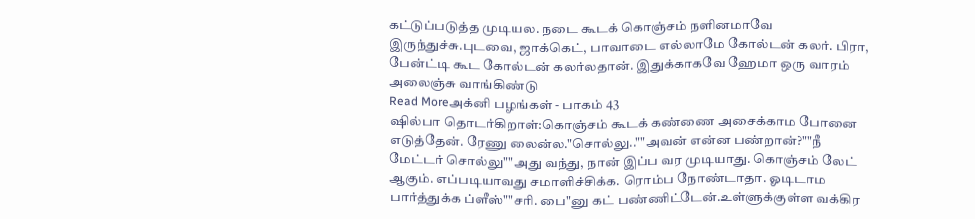கட்டுப்படுத்த முடியல. நடை கூடக் கொஞ்சம் நளினமாவே இருந்துச்சு.புடவை, ஜாக்கெட், பாவாடை எல்லாமே கோல்டன் கலர். பிரா, பேன்ட்டி கூட கோல்டன் கலர்லதான். இதுக்காகவே ஹேமா ஒரு வாரம் அலைஞ்சு வாங்கிண்டு
Read Moreஅக்னி பழங்கள் - பாகம் 43
ஷில்பா தொடர்கிறாள்:கொஞ்சம் கூடக் கண்ணை அசைக்காம போனை எடுத்தேன். ரேணு லைன்ல."சொல்லு..""அவன் என்ன பண்றான்?""நீ மேட்டர் சொல்லு""அது வந்து, நான் இப்ப வர முடியாது. கொஞ்சம் லேட் ஆகும். எப்படியாவது சமாளிச்சிக்க. ரொம்ப நோண்டாதா. ஓடிடாம பார்த்துக்க ப்ளீஸ்""சரி. பை"னு கட் பண்ணிட்டேன்.உள்ளுக்குள்ள வக்கிர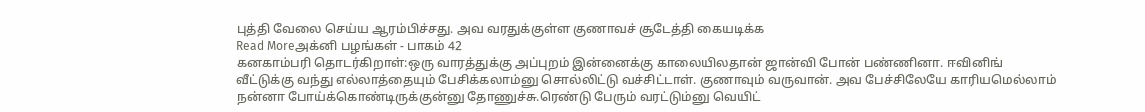புத்தி வேலை செய்ய ஆரம்பிச்சது. அவ வரதுக்குள்ள குணாவச் சூடேத்தி கையடிக்க
Read Moreஅக்னி பழங்கள் - பாகம் 42
கனகாம்பரி தொடர்கிறாள்:ஒரு வாரத்துக்கு அப்புறம் இன்னைக்கு காலையிலதான் ஜான்வி போன் பண்ணினா. ஈவினிங் வீட்டுக்கு வந்து எல்லாத்தையும் பேசிக்கலாம்னு சொல்லிட்டு வச்சிட்டாள். குணாவும் வருவான். அவ பேச்சிலேயே காரியமெல்லாம் நன்னா போய்க்கொண்டிருக்குன்னு தோணுச்சு.ரெண்டு பேரும் வரட்டும்னு வெயிட்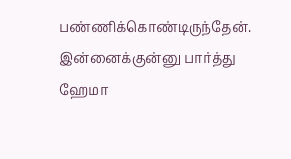பண்ணிக்கொண்டிருந்தேன். இன்னைக்குன்னு பார்த்து ஹேமா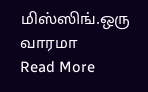மிஸ்ஸிங்.ஒரு வாரமா
Read More